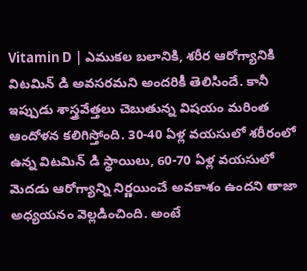Vitamin D | ఎముకల బలానికి, శరీర ఆరోగ్యానికి విటమిన్ డి అవసరమని అందరికీ తెలిసిందే. కానీ ఇప్పుడు శాస్త్రవేత్తలు చెబుతున్న విషయం మరింత ఆందోళన కలిగిస్తోంది. 30-40 ఏళ్ల వయసులో శరీరంలో ఉన్న విటమిన్ డి స్థాయిలు, 60-70 ఏళ్ల వయసులో మెదడు ఆరోగ్యాన్ని నిర్ణయించే అవకాశం ఉందని తాజా అధ్యయనం వెల్లడించింది. అంటే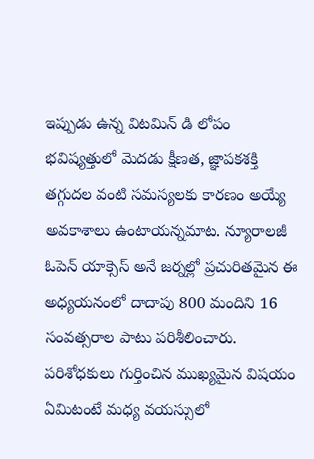ఇప్పుడు ఉన్న విటమిన్ డి లోపం భవిష్యత్తులో మెదడు క్షీణత, జ్ఞాపకశక్తి తగ్గుదల వంటి సమస్యలకు కారణం అయ్యే అవకాశాలు ఉంటాయన్నమాట. న్యూరాలజీ ఓపెన్ యాక్సెస్ అనే జర్నల్లో ప్రచురితమైన ఈ అధ్యయనంలో దాదాపు 800 మందిని 16 సంవత్సరాల పాటు పరిశీలించారు. పరిశోధకులు గుర్తించిన ముఖ్యమైన విషయం ఏమిటంటే మధ్య వయస్సులో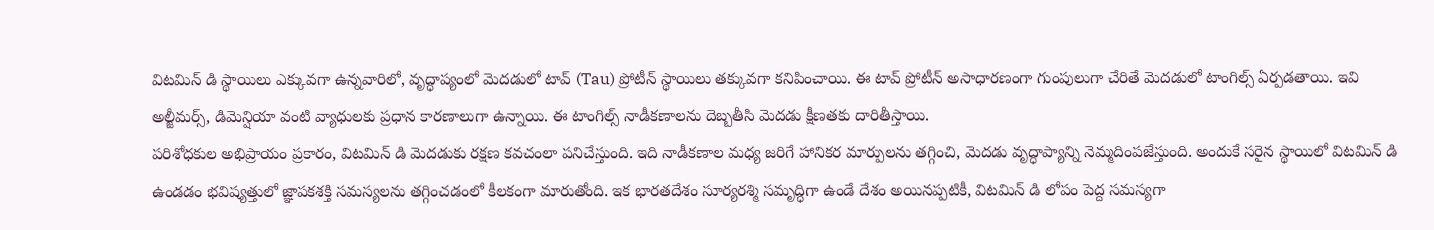విటమిన్ డి స్థాయిలు ఎక్కువగా ఉన్నవారిలో, వృద్ధాప్యంలో మెదడులో టావ్ (Tau) ప్రోటీన్ స్థాయిలు తక్కువగా కనిపించాయి. ఈ టావ్ ప్రోటీన్ అసాధారణంగా గుంపులుగా చేరితే మెదడులో టాంగిల్స్ ఏర్పడతాయి. ఇవి అల్జీమర్స్, డిమెన్షియా వంటి వ్యాధులకు ప్రధాన కారణాలుగా ఉన్నాయి. ఈ టాంగిల్స్ నాడీకణాలను దెబ్బతీసి మెదడు క్షీణతకు దారితీస్తాయి.
పరిశోధకుల అభిప్రాయం ప్రకారం, విటమిన్ డి మెదడుకు రక్షణ కవచంలా పనిచేస్తుంది. ఇది నాడీకణాల మధ్య జరిగే హానికర మార్పులను తగ్గించి, మెదడు వృద్ధాప్యాన్ని నెమ్మదింపజేస్తుంది. అందుకే సరైన స్థాయిలో విటమిన్ డి ఉండడం భవిష్యత్తులో జ్ఞాపకశక్తి సమస్యలను తగ్గించడంలో కీలకంగా మారుతోంది. ఇక భారతదేశం సూర్యరశ్మి సమృద్ధిగా ఉండే దేశం అయినప్పటికీ, విటమిన్ డి లోపం పెద్ద సమస్యగా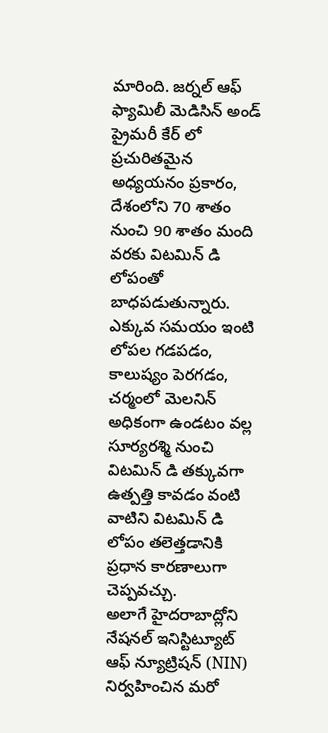మారింది. జర్నల్ ఆఫ్ ఫ్యామిలీ మెడిసిన్ అండ్ ప్రైమరీ కేర్ లో ప్రచురితమైన అధ్యయనం ప్రకారం, దేశంలోని 70 శాతం నుంచి 90 శాతం మంది వరకు విటమిన్ డి లోపంతో బాధపడుతున్నారు. ఎక్కువ సమయం ఇంటి లోపల గడపడం, కాలుష్యం పెరగడం, చర్మంలో మెలనిన్ అధికంగా ఉండటం వల్ల సూర్యరశ్మి నుంచి విటమిన్ డి తక్కువగా ఉత్పత్తి కావడం వంటి వాటిని విటమిన్ డి లోపం తలెత్తడానికి ప్రధాన కారణాలుగా చెప్పవచ్చు.
అలాగే హైదరాబాద్లోని నేషనల్ ఇనిస్టిట్యూట్ ఆఫ్ న్యూట్రిషన్ (NIN) నిర్వహించిన మరో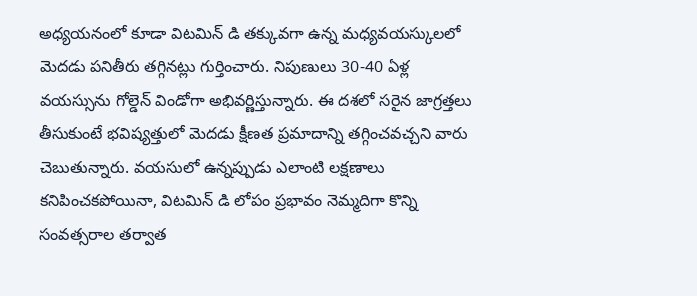అధ్యయనంలో కూడా విటమిన్ డి తక్కువగా ఉన్న మధ్యవయస్కులలో మెదడు పనితీరు తగ్గినట్లు గుర్తించారు. నిపుణులు 30-40 ఏళ్ల వయస్సును గోల్డెన్ విండోగా అభివర్ణిస్తున్నారు. ఈ దశలో సరైన జాగ్రత్తలు తీసుకుంటే భవిష్యత్తులో మెదడు క్షీణత ప్రమాదాన్ని తగ్గించవచ్చని వారు చెబుతున్నారు. వయసులో ఉన్నప్పుడు ఎలాంటి లక్షణాలు కనిపించకపోయినా, విటమిన్ డి లోపం ప్రభావం నెమ్మదిగా కొన్ని సంవత్సరాల తర్వాత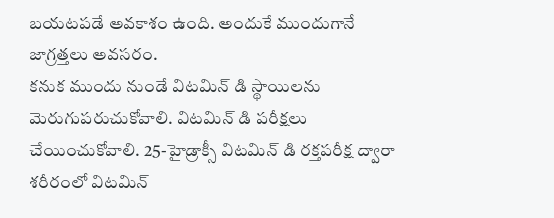బయటపడే అవకాశం ఉంది. అందుకే ముందుగానే జాగ్రత్తలు అవసరం.
కనుక ముందు నుండే విటమిన్ డి స్థాయిలను మెరుగుపరుచుకోవాలి. విటమిన్ డి పరీక్షలు చేయించుకోవాలి. 25-హైడ్రాక్సీ విటమిన్ డి రక్తపరీక్ష ద్వారా శరీరంలో విటమిన్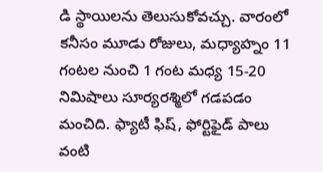డి స్థాయిలను తెలుసుకోవచ్చు. వారంలో కనీసం మూడు రోజులు, మధ్యాహ్నం 11 గంటల నుంచి 1 గంట మధ్య 15-20 నిమిషాలు సూర్యరశ్మిలో గడపడం మంచిది. ఫ్యాటీ ఫిష్, ఫోర్టిఫైడ్ పాలు వంటి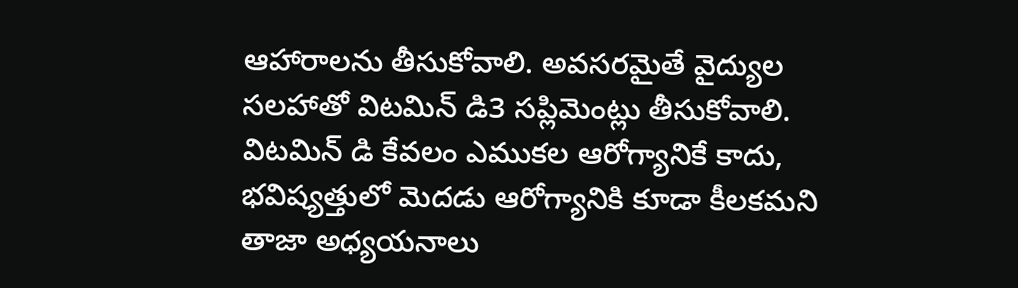ఆహారాలను తీసుకోవాలి. అవసరమైతే వైద్యుల సలహాతో విటమిన్ డి3 సప్లిమెంట్లు తీసుకోవాలి. విటమిన్ డి కేవలం ఎముకల ఆరోగ్యానికే కాదు, భవిష్యత్తులో మెదడు ఆరోగ్యానికి కూడా కీలకమని తాజా అధ్యయనాలు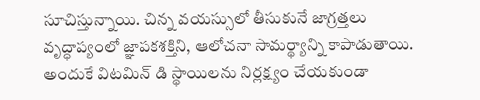సూచిస్తున్నాయి. చిన్న వయస్సులో తీసుకునే జాగ్రత్తలు వృద్ధాప్యంలో జ్ఞాపకశక్తిని, ఆలోచనా సామర్థ్యాన్ని కాపాడుతాయి. అందుకే విటమిన్ డి స్థాయిలను నిర్లక్ష్యం చేయకుండా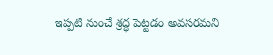ఇప్పటి నుంచే శ్రద్ధ పెట్టడం అవసరమని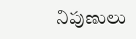నిపుణులు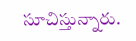సూచిస్తున్నారు.